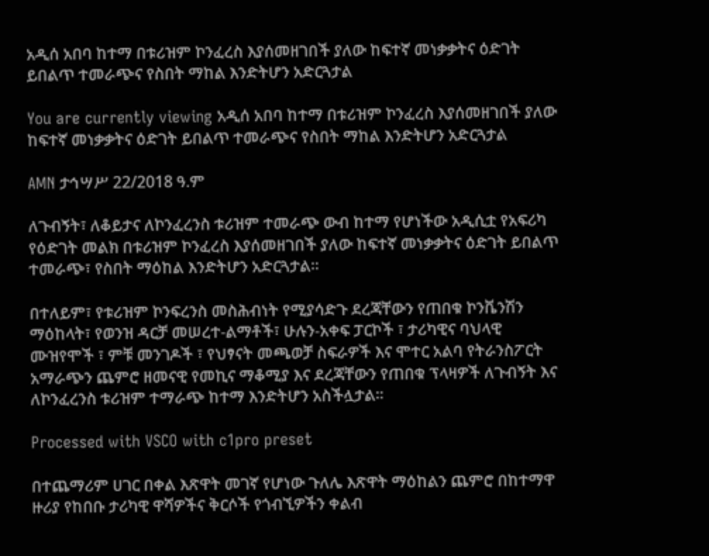አዲሰ አበባ ከተማ በቱሪዝም ኮንፈረስ እያሰመዘገበች ያለው ከፍተኛ መነቃቃትና ዕድገት ይበልጥ ተመራጭና የስበት ማከል እንድትሆን አድርጓታል

You are currently viewing አዲሰ አበባ ከተማ በቱሪዝም ኮንፈረስ እያሰመዘገበች ያለው ከፍተኛ መነቃቃትና ዕድገት ይበልጥ ተመራጭና የስበት ማከል እንድትሆን አድርጓታል

AMN ታኅሣሥ 22/2018 ዓ.ም

ለጉብኝት፣ ለቆይታና ለኮንፈረንስ ቱሪዝም ተመራጭ ውብ ከተማ የሆነችው አዲሲቷ የአፍሪካ የዕድገት መልክ በቱሪዝም ኮንፈረስ እያሰመዘገበች ያለው ከፍተኛ መነቃቃትና ዕድገት ይበልጥ ተመራጭ፣ የስበት ማዕከል እንድትሆን አድርጓታል።

በተለይም፣ የቱሪዝም ኮንፍረንስ መስሕብነት የሚያሳድጉ ደረጃቸውን የጠበቁ ኮንቬንሽን ማዕከላት፣ የወንዝ ዳርቻ መሠረተ-ልማቶች፣ ሁሉን-አቀፍ ፓርኮች ፣ ታሪካዊና ባህላዊ ሙዝየሞች ፣ ምቹ መንገዶች ፣ የህፃናት መጫወቻ ስፍራዎች እና ሞተር አልባ የትራንስፖርት አማራጭን ጨምሮ ዘመናዊ የመኪና ማቆሚያ እና ደረጃቸውን የጠበቁ ፕላዛዎች ለጉብኝት እና ለኮንፈረንስ ቱሪዝም ተማራጭ ከተማ እንድትሆን አስችሏታል፡፡

Processed with VSCO with c1pro preset

በተጨማሪም ሀገር በቀል እጽዋት መገኛ የሆነው ጉለሌ እጽዋት ማዕከልን ጨምሮ በከተማዋ ዙሪያ የከበቡ ታሪካዊ ዋሻዎችና ቅርሶች የጎብኚዎችን ቀልብ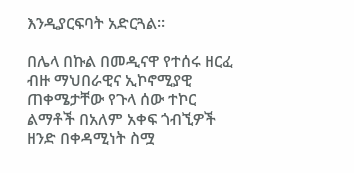እንዲያርፍባት አድርጓል፡፡

በሌላ በኩል በመዲናዋ የተሰሩ ዘርፈ ብዙ ማህበራዊና ኢኮኖሚያዊ ጠቀሜታቸው የጉላ ሰው ተኮር ልማቶች በአለም አቀፍ ጎብኚዎች ዘንድ በቀዳሚነት ስሟ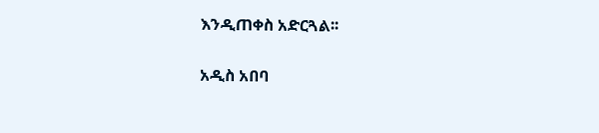እንዲጠቀስ አድርጓል፡፡

አዲስ አበባ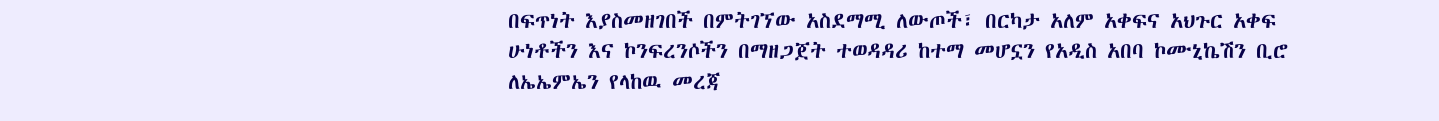በፍጥነት እያስመዘገበች በምትገኘው አስደማሚ ለውጦች፣ በርካታ አለም አቀፍና አህጉር አቀፍ ሁነቶችን እና ኮንፍረንሶችን በማዘጋጀት ተወዳዳሪ ከተማ መሆኗን የአዲስ አበባ ኮሙኒኬሽን ቢሮ ለኤኤምኤን የላከዉ መረጃ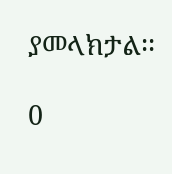ያመላክታል፡፡

0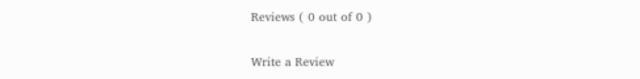Reviews ( 0 out of 0 )

Write a Review